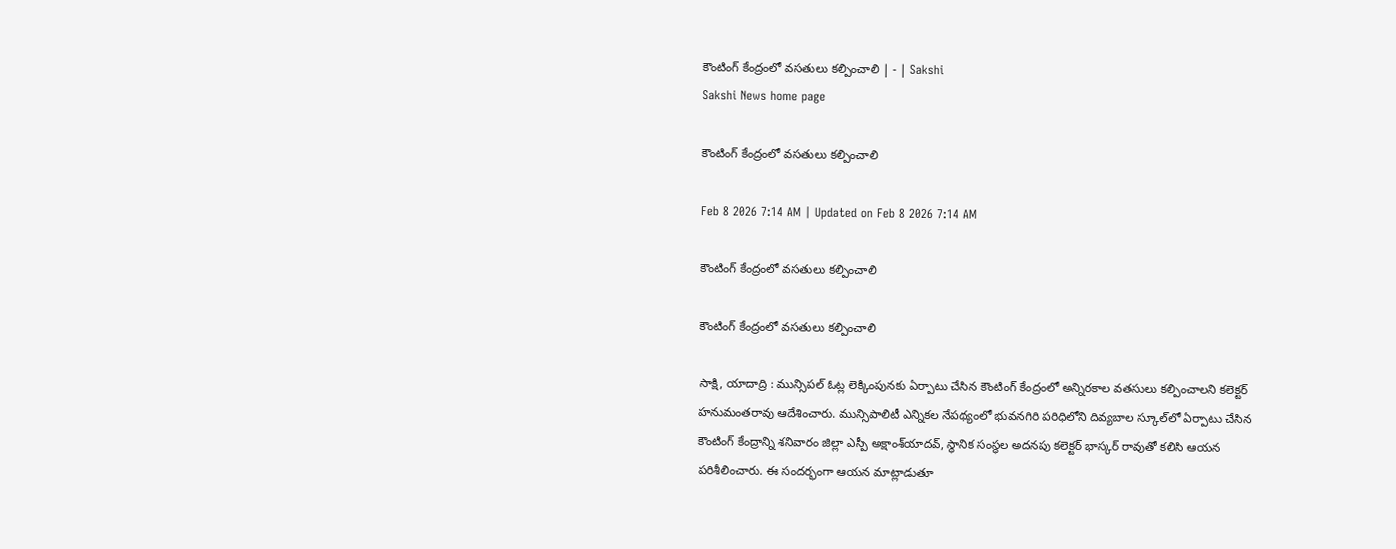కౌంటింగ్‌ కేంద్రంలో వసతులు కల్పించాలి | - | Sakshi
Sakshi News home page

కౌంటింగ్‌ కేంద్రంలో వసతులు కల్పించాలి

Feb 8 2026 7:14 AM | Updated on Feb 8 2026 7:14 AM

కౌంటింగ్‌ కేంద్రంలో వసతులు కల్పించాలి

కౌంటింగ్‌ కేంద్రంలో వసతులు కల్పించాలి

సాక్షి, యాదాద్రి : మున్సిపల్‌ ఓట్ల లెక్కింపునకు ఏర్పాటు చేసిన కౌంటింగ్‌ కేంద్రంలో అన్నిరకాల వతసులు కల్పించాలని కలెక్టర్‌ హనుమంతరావు ఆదేశించారు. మున్సిపాలిటీ ఎన్నికల నేపథ్యంలో భువనగిరి పరిధిలోని దివ్యబాల స్కూల్‌లో ఏర్పాటు చేసిన కౌంటింగ్‌ కేంద్రాన్ని శనివారం జిల్లా ఎస్పీ అక్షాంశ్‌యాదవ్‌, స్థానిక సంస్థల అదనపు కలెక్టర్‌ భాస్కర్‌ రావుతో కలిసి ఆయన పరిశీలించారు. ఈ సందర్భంగా ఆయన మాట్లాడుతూ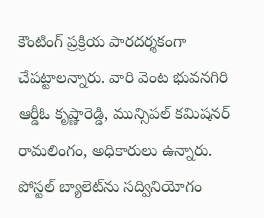కౌంటింగ్‌ ప్రక్రియ పారదర్శకంగా చేపట్టాలన్నారు. వారి వెంట భువనగిరి ఆర్డీఓ కృష్ణారెడ్డి, మున్సిపల్‌ కమిషనర్‌ రామలింగం, అధికారులు ఉన్నారు. పోస్టల్‌ బ్యాలెట్‌ను సద్వినియోగం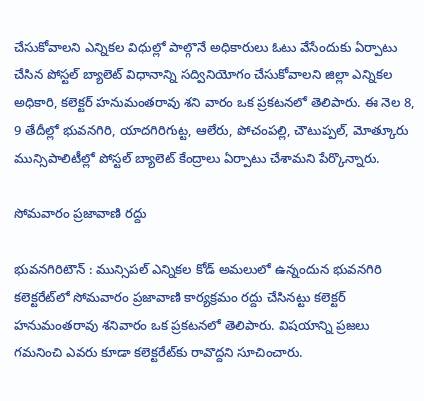చేసుకోవాలని ఎన్నికల విధుల్లో పాల్గొనే అధికారులు ఓటు వేసేందుకు ఏర్పాటు చేసిన పోస్టల్‌ బ్యాలెట్‌ విధానాన్ని సద్వినియోగం చేసుకోవాలని జిల్లా ఎన్నికల అధికారి, కలెక్టర్‌ హనుమంతరావు శని వారం ఒక ప్రకటనలో తెలిపారు. ఈ నెల 8, 9 తేదీల్లో భువనగిరి, యాదగిరిగుట్ట, ఆలేరు, పోచంపల్లి, చౌటుప్పల్‌, మోత్కూరు మున్సిపాలిటీల్లో పోస్టల్‌ బ్యాలెట్‌ కేంద్రాలు ఏర్పాటు చేశామని పేర్కొన్నారు.

సోమవారం ప్రజావాణి రద్దు

భువనగిరిటౌన్‌ : మున్సిపల్‌ ఎన్నికల కోడ్‌ అమలులో ఉన్నందున భువనగిరి కలెక్టరేట్‌లో సోమవారం ప్రజావాణి కార్యక్రమం రద్దు చేసినట్టు కలెక్టర్‌ హనుమంతరావు శనివారం ఒక ప్రకటనలో తెలిపారు. విషయాన్ని ప్రజలు గమనించి ఎవరు కూడా కలెక్టరేట్‌కు రావొద్దని సూచించారు.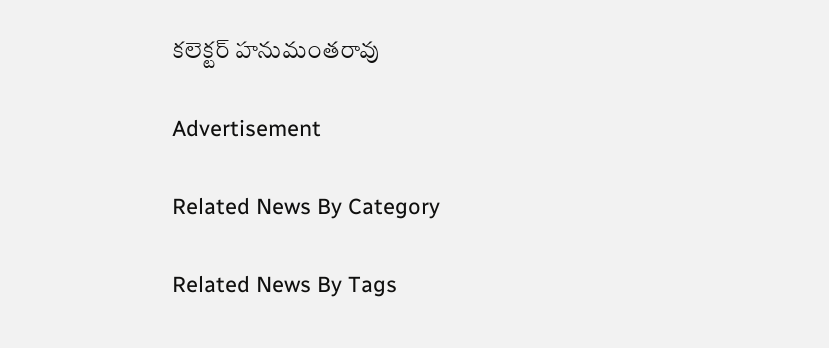కలెక్టర్‌ హనుమంతరావు

Advertisement

Related News By Category

Related News By Tags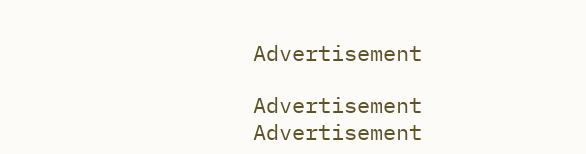Advertisement

Advertisement
Advertisement